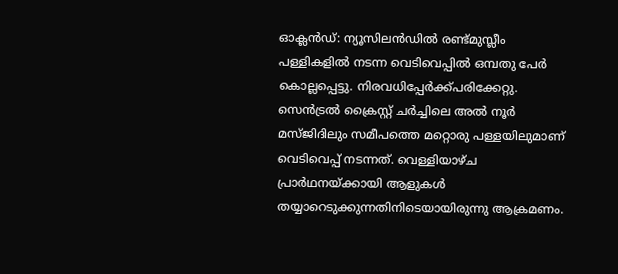ഓക്ലൻഡ്: ന്യൂസിലൻഡിൽ രണ്ട്മുസ്ലീം പള്ളികളിൽ നടന്ന വെടിവെപ്പിൽ ഒമ്പതു പേർ കൊല്ലപ്പെട്ടു. നിരവധിപ്പേർക്ക്പരിക്കേറ്റു. സെൻട്രൽ ക്രൈസ്റ്റ് ചർച്ചിലെ അൽ നൂർ മസ്ജിദിലും സമീപത്തെ മറ്റൊരു പള്ളയിലുമാണ് വെടിവെപ്പ് നടന്നത്. വെള്ളിയാഴ്ച പ്രാർഥനയ്ക്കായി ആളുകൾ തയ്യാറെടുക്കുന്നതിനിടെയായിരുന്നു ആക്രമണം.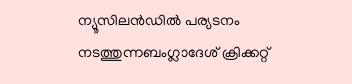ന്യൂസിലൻഡിൽ പര്യടനം നടത്തുന്നബംഗ്ലാദേശ് ക്രിക്കറ്റ്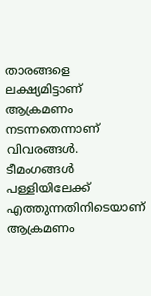താരങ്ങളെ ലക്ഷ്യമിട്ടാണ് ആക്രമണം നടന്നതെന്നാണ് വിവരങ്ങൾ. ടീമംഗങ്ങൾ പള്ളിയിലേക്ക് എത്തുന്നതിനിടെയാണ് ആക്രമണം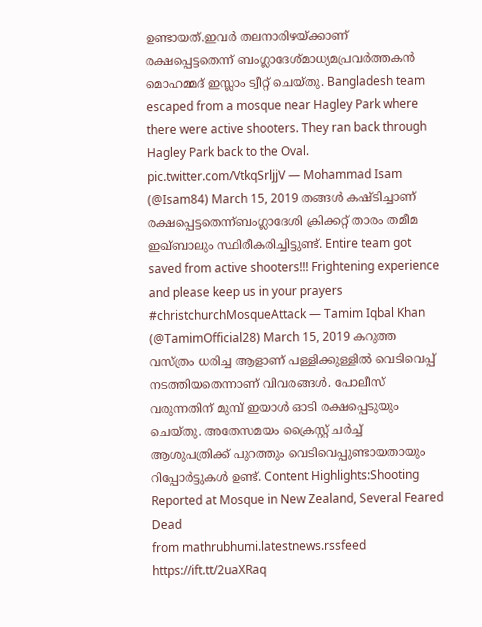ഉണ്ടായത്.ഇവർ തലനാരിഴയ്ക്കാണ് രക്ഷപ്പെട്ടതെന്ന് ബംഗ്ലാദേശ്മാധ്യമപ്രവർത്തകൻ മൊഹമ്മദ് ഇസ്ലാം ട്വീറ്റ് ചെയ്തു. Bangladesh team escaped from a mosque near Hagley Park where there were active shooters. They ran back through Hagley Park back to the Oval. pic.twitter.com/VtkqSrljjV — Mohammad Isam (@Isam84) March 15, 2019 തങ്ങൾ കഷ്ടിച്ചാണ് രക്ഷപ്പെട്ടതെന്ന്ബംഗ്ലാദേശി ക്രിക്കറ്റ് താരം തമീമ ഇഖ്ബാലും സ്ഥിരീകരിച്ചിട്ടുണ്ട്. Entire team got saved from active shooters!!! Frightening experience and please keep us in your prayers #christchurchMosqueAttack — Tamim Iqbal Khan (@TamimOfficial28) March 15, 2019 കറുത്ത വസ്ത്രം ധരിച്ച ആളാണ് പള്ളിക്കുള്ളിൽ വെടിവെപ്പ് നടത്തിയതെന്നാണ് വിവരങ്ങൾ. പോലീസ് വരുന്നതിന് മുമ്പ് ഇയാൾ ഓടി രക്ഷപ്പെടുയും ചെയ്തു. അതേസമയം ക്രൈസ്റ്റ് ചർച്ച് ആശുപത്രിക്ക് പുറത്തും വെടിവെപ്പുണ്ടായതായും റിപ്പോർട്ടുകൾ ഉണ്ട്. Content Highlights:Shooting Reported at Mosque in New Zealand, Several Feared Dead
from mathrubhumi.latestnews.rssfeed https://ift.tt/2uaXRaq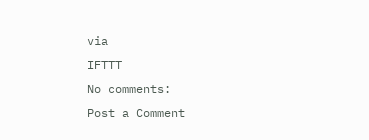via
IFTTT
No comments:
Post a Comment